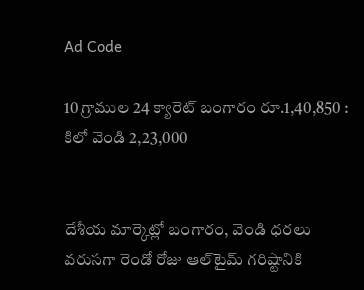Ad Code

10 గ్రాముల 24 క్యారెట్ బంగారం రూ.1,40,850 : కిలో వెండి 2,23,000


దేశీయ మార్కెట్లో బంగారం, వెండి ధరలు వరుసగా రెండో రోజు ఆల్‌టైమ్ గరిష్టానికి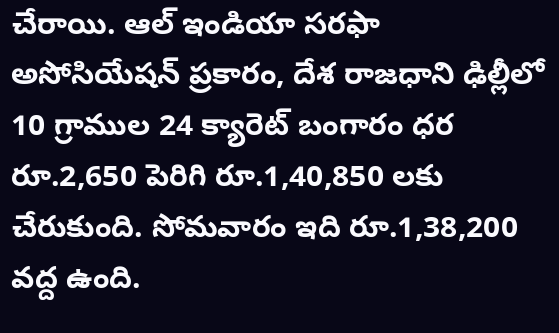చేరాయి. ఆల్ ఇండియా సరఫా అసోసియేషన్ ప్రకారం, దేశ రాజధాని ఢిల్లీలో 10 గ్రాముల 24 క్యారెట్ బంగారం ధర రూ.2,650 పెరిగి రూ.1,40,850 లకు చేరుకుంది. సోమవారం ఇది రూ.1,38,200 వద్ద ఉంది.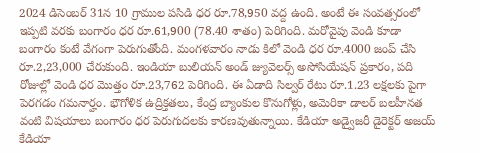2024 డిసెంబర్ 31న 10 గ్రాముల పసిడి ధర రూ.78,950 వద్ద ఉంది. అంటే ఈ సంవత్సరంలో ఇప్పటి వరకు బంగారం ధర రూ.61,900 (78.40 శాతం) పెరిగింది. మరోవైపు వెండి కూడా బంగారం కంటే వేగంగా పెరుగుతోంది. మంగళవారం నాడు కిలో వెండి ధర రూ.4000 జంప్ చేసి రూ.2,23,000 చేరుకుంది. ఇండియా బులియన్ అండ్ జ్యువెలర్స్ అసోసియేషన్ ప్రకారం, పది రోజుల్లో వెండి ధర మొత్తం రూ.23,762 పెరిగింది. ఈ ఏడాది సిల్వర్ రేటు రూ.1.23 లక్షలకు పైగా పెరగడం గమనార్హం. భౌగోళిక ఉద్రిక్తతలు, కేంద్ర బ్యాంకుల కొనుగోళ్లు, అమెరికా డాలర్ బలహీనత వంటి విషయాలు బంగారం ధర పెరుగుదలకు కారణవుతున్నాయి. కేడియా అడ్వైజరీ డైరెక్టర్ అజయ్ కేడియా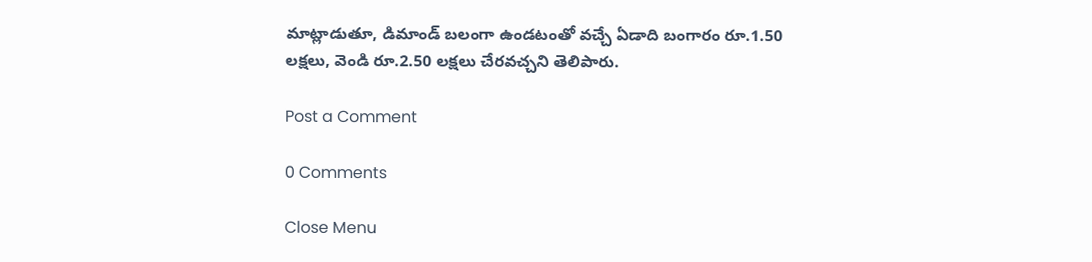మాట్లాడుతూ, డిమాండ్ బలంగా ఉండటంతో వచ్చే ఏడాది బంగారం రూ.1.50 లక్షలు, వెండి రూ.2.50 లక్షలు చేరవచ్చని తెలిపారు.

Post a Comment

0 Comments

Close Menu